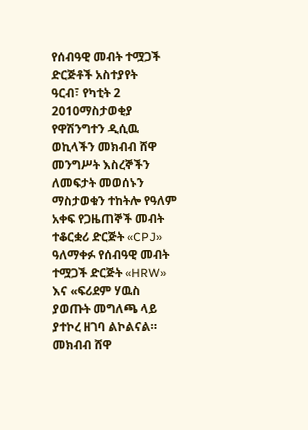የሰብዓዊ መብት ተሟጋች ድርጅቶች አስተያየት
ዓርብ፣ የካቲት 2 2010ማስታወቂያ
የዋሽንግተን ዲሲዉ ወኪላችን መክብብ ሸዋ መንግሥት እስረኞችን ለመፍታት መወሰኑን ማስታወቁን ተከትሎ የዓለም አቀፍ የጋዜጠኞች መብት ተቆርቋሪ ድርጅት «CPJ» ዓለማቀፉ የሰብዓዊ መብት ተሟጋች ድርጅት «HRW» እና «ፍሪደም ሃዉስ ያወጡት መግለጫ ላይ ያተኮረ ዘገባ ልኮልናል።
መክብብ ሸዋ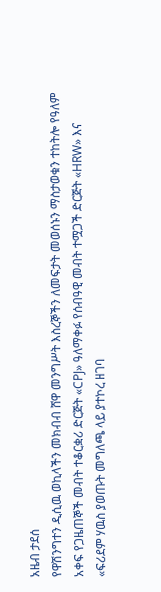አዜብ ታደሰ
የዋሽንግተን ዲሲዉ ወኪላችን መክብብ ሸዋ መንግሥት እስረኞችን ለመፍታት መወሰኑን ማስታወቁን ተከትሎ የዓለም አቀፍ የጋዜጠኞች መብት ተቆርቋሪ ድርጅት «CPJ» ዓለማቀፉ የሰብዓዊ መብት ተሟጋች ድርጅት «HRW» እና «ፍሪደም ሃዉስ ያወጡት መግለጫ ላይ ያተኮረ ዘገባ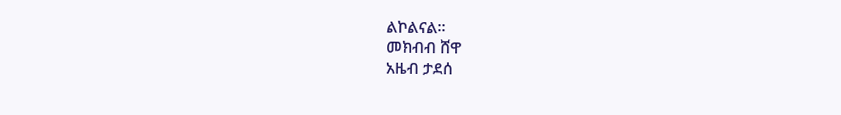ልኮልናል።
መክብብ ሸዋ
አዜብ ታደሰ